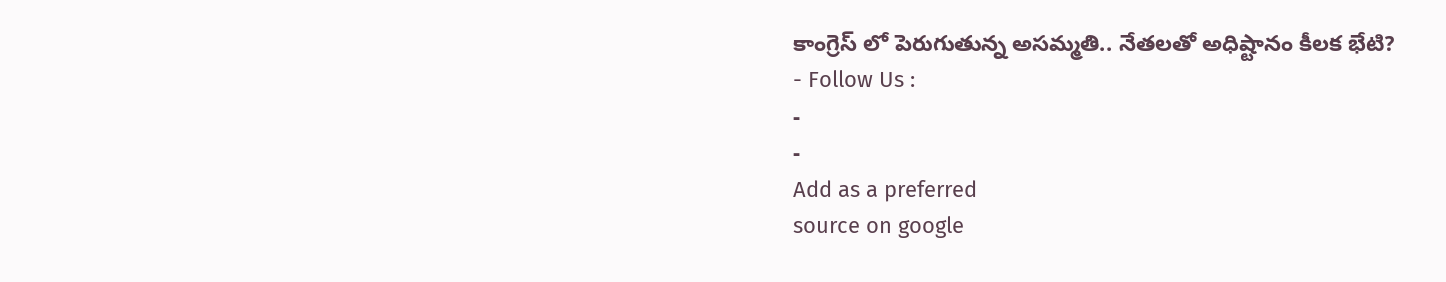కాంగ్రెస్ లో పెరుగుతున్న అసమ్మతి.. నేతలతో అధిష్టానం కీలక భేటి?
- Follow Us :
-
-
Add as a preferred
source on google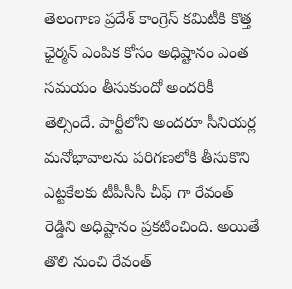తెలంగాణ ప్రదేశ్ కాంగ్రెస్ కమిటీకి కొత్త ఛైర్మన్ ఎంపిక కోసం అధిష్టానం ఎంత సమయం తీసుకుందో అందరికీ తెల్సిందే. పార్టీలోని అందరూ సీనియర్ల మనోభావాలను పరిగణలోకి తీసుకొని ఎట్టకేలకు టీపీసీసీ చీఫ్ గా రేవంత్ రెడ్డిని అధిష్టానం ప్రకటించింది. అయితే తొలి నుంచి రేవంత్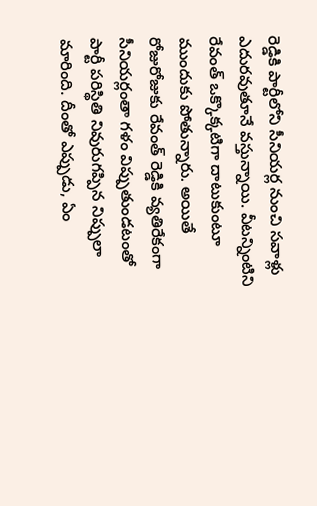రెడ్డికి పార్టీలోని సీనియర్ల నుంచి సవాళ్లు ఎదురవుతూనే వస్తున్నాయి. వీటన్నింటిని రేవంత్ ఒక్కొక్కటిగా దాటుకుంటూ ముందుకు పోతున్నారు. అయితే రోజురోజుకు రేవంత్ రెడ్డికి వ్యతిరేకంగా సీనియర్లంతా గళం విప్పుతుండటంతో పార్టీ పరిస్థితి నివురుగప్పిన నిప్పులా మారింది. దీంతో ఎప్పుడు, ఏం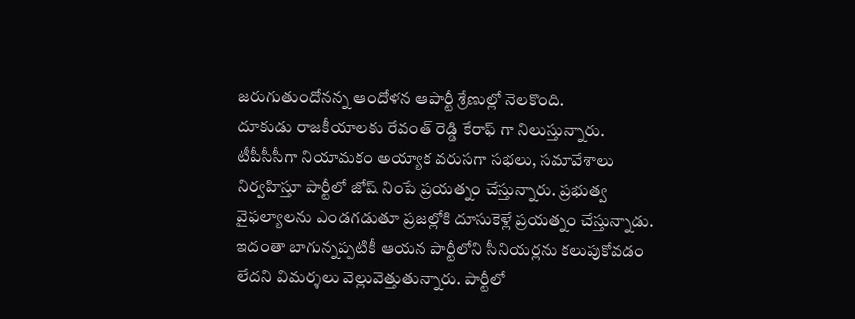జరుగుతుందోనన్న ఆందోళన ఆపార్టీ శ్రేణుల్లో నెలకొంది.
దూకుడు రాజకీయాలకు రేవంత్ రెడ్డి కేరాఫ్ గా నిలుస్తున్నారు. టీపీసీసీగా నియామకం అయ్యాక వరుసగా సభలు, సమావేశాలు నిర్వహిస్తూ పార్టీలో జోష్ నింపే ప్రయత్నం చేస్తున్నారు. ప్రభుత్వ వైఫల్యాలను ఎండగడుతూ ప్రజల్లోకి దూసుకెళ్లే ప్రయత్నం చేస్తున్నాడు. ఇదంతా బాగున్నప్పటికీ ఆయన పార్టీలోని సీనియర్లను కలుపుకోవడం లేదని విమర్శలు వెల్లువెత్తుతున్నారు. పార్టీలో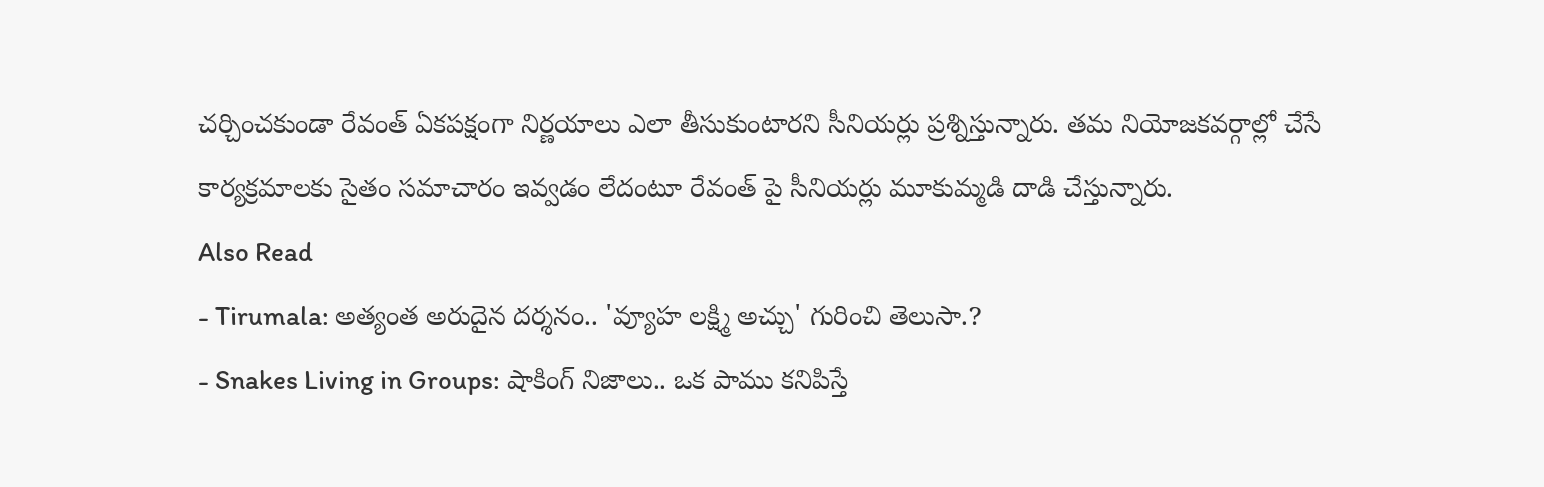చర్చించకుండా రేవంత్ ఏకపక్షంగా నిర్ణయాలు ఎలా తీసుకుంటారని సీనియర్లు ప్రశ్నిస్తున్నారు. తమ నియోజకవర్గాల్లో చేసే కార్యక్రమాలకు సైతం సమాచారం ఇవ్వడం లేదంటూ రేవంత్ పై సీనియర్లు మూకుమ్మడి దాడి చేస్తున్నారు.
Also Read
- Tirumala: అత్యంత అరుదైన దర్శనం.. 'వ్యూహ లక్ష్మి అచ్చు' గురించి తెలుసా.?
- Snakes Living in Groups: షాకింగ్ నిజాలు.. ఒక పాము కనిపిస్తే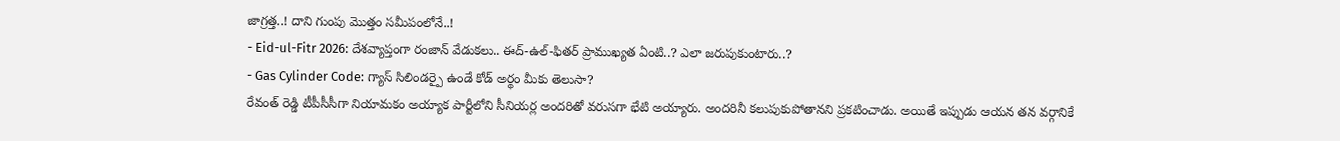జాగ్రత్త..! దాని గుంపు మొత్తం సమీపంలోనే..!
- Eid-ul-Fitr 2026: దేశవ్యాప్తంగా రంజాన్ వేడుకలు.. ఈద్-ఉల్-ఫితర్ ప్రాముఖ్యత ఏంటి..? ఎలా జరుపుకుంటారు..?
- Gas Cylinder Code: గ్యాస్ సిలిండర్పై ఉండే కోడ్ అర్థం మీకు తెలుసా?
రేవంత్ రెడ్డి టీపీసీసీగా నియామకం అయ్యాక పార్టీలోని సీనియర్ల అందరితో వరుసగా భేటి అయ్యారు. అందరినీ కలుపుకుపోతానని ప్రకటించాడు. అయితే ఇప్పుడు ఆయన తన వర్గానికే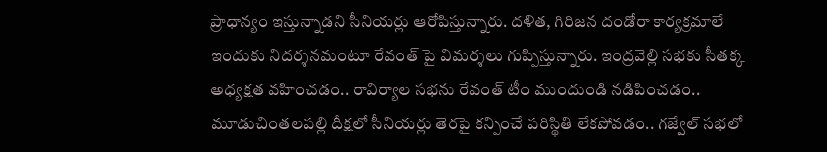ప్రాధాన్యం ఇస్తున్నాడని సీనియర్లు ఆరోపిస్తున్నారు. దళిత, గిరిజన దండోరా కార్యక్రమాలే ఇందుకు నిదర్శనమంటూ రేవంత్ పై విమర్శలు గుప్పిస్తున్నారు. ఇంద్రవెల్లి సభకు సీతక్క అధ్యక్షత వహించడం.. రావిర్యాల సభను రేవంత్ టీం ముందుండి నడిపించడం.. మూడుచింతలపల్లి దీక్షలో సీనియర్లు తెరపై కన్పించే పరిస్థితి లేకపోవడం.. గజ్వేల్ సభలో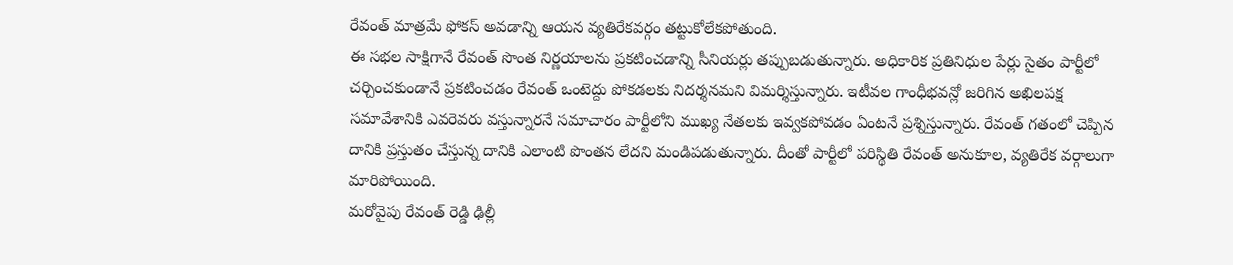రేవంత్ మాత్రమే ఫోకస్ అవడాన్ని ఆయన వ్యతిరేకవర్గం తట్టుకోలేకపోతుంది.
ఈ సభల సాక్షిగానే రేవంత్ సొంత నిర్ణయాలను ప్రకటించడాన్ని సీనియర్లు తప్పుబడుతున్నారు. అధికారిక ప్రతినిధుల పేర్లు సైతం పార్టీలో చర్చించకుండానే ప్రకటించడం రేవంత్ ఒంటెద్దు పోకడలకు నిదర్శనమని విమర్శిస్తున్నారు. ఇటీవల గాంధీభవన్లో జరిగిన అఖిలపక్ష సమావేశానికి ఎవరెవరు వస్తున్నారనే సమాచారం పార్టీలోని ముఖ్య నేతలకు ఇవ్వకపోవడం ఏంటనే ప్రశ్నిస్తున్నారు. రేవంత్ గతంలో చెప్పిన దానికి ప్రస్తుతం చేస్తున్న దానికి ఎలాంటి పొంతన లేదని మండిపడుతున్నారు. దీంతో పార్టీలో పరిస్థితి రేవంత్ అనుకూల, వ్యతిరేక వర్గాలుగా మారిపోయింది.
మరోవైపు రేవంత్ రెడ్డి ఢిల్లీ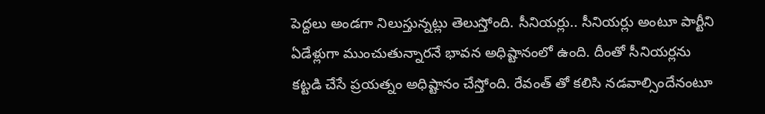పెద్దలు అండగా నిలుస్తున్నట్లు తెలుస్తోంది. సీనియర్లు.. సీనియర్లు అంటూ పార్టీని ఏడేళ్లుగా ముంచుతున్నారనే భావన అధిష్టానంలో ఉంది. దీంతో సీనియర్లను కట్టడి చేసే ప్రయత్నం అధిష్టానం చేస్తోంది. రేవంత్ తో కలిసి నడవాల్సిందేనంటూ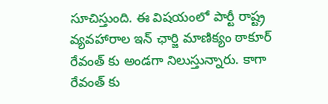సూచిస్తుంది. ఈ విషయంలో పార్టీ రాష్ట్ర వ్యవహారాల ఇన్ ఛార్జి మాణిక్యం ఠాకూర్ రేవంత్ కు అండగా నిలుస్తున్నారు. కాగా రేవంత్ కు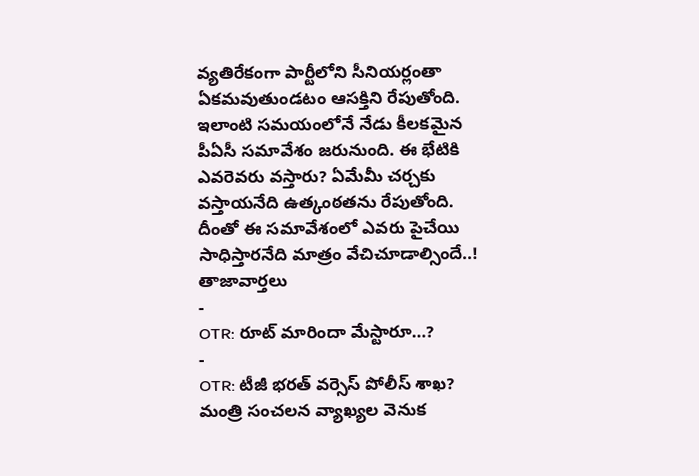వ్యతిరేకంగా పార్టీలోని సీనియర్లంతా ఏకమవుతుండటం ఆసక్తిని రేపుతోంది. ఇలాంటి సమయంలోనే నేడు కీలకమైన పీఏసీ సమావేశం జరునుంది. ఈ భేటికి ఎవరెవరు వస్తారు? ఏమేమీ చర్చకు వస్తాయనేది ఉత్కంఠతను రేపుతోంది. దీంతో ఈ సమావేశంలో ఎవరు పైచేయి సాధిస్తారనేది మాత్రం వేచిచూడాల్సిందే..!
తాజావార్తలు
-
OTR: రూట్ మారిందా మేస్టారూ…?
-
OTR: టీజీ భరత్ వర్సెస్ పోలీస్ శాఖ? మంత్రి సంచలన వ్యాఖ్యల వెనుక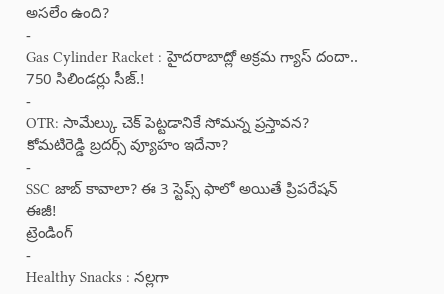అసలేం ఉంది?
-
Gas Cylinder Racket : హైదరాబాద్లో అక్రమ గ్యాస్ దందా.. 750 సిలిండర్లు సీజ్.!
-
OTR: సామేల్కు చెక్ పెట్టడానికే సోమన్న ప్రస్తావన? కోమటిరెడ్డి బ్రదర్స్ వ్యూహం ఇదేనా?
-
SSC జాబ్ కావాలా? ఈ 3 స్టెప్స్ ఫాలో అయితే ప్రిపరేషన్ ఈజీ!
ట్రెండింగ్
-
Healthy Snacks : నల్లగా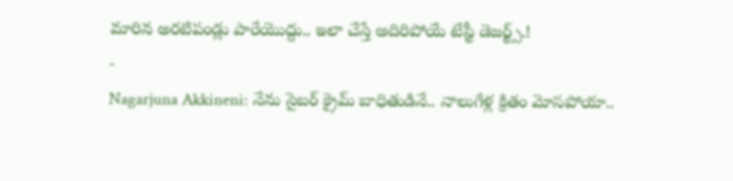మారిన అరటిపండ్లు పారేయొద్దు.. ఇలా చేస్తే అదిరిపోయే టేస్టీ డెజర్ట్స్.!
-
Nagarjuna Akkineni: నేను సైబర్ క్రైమ్ బాధితుడినే.. నాలుగేళ్ల క్రితం మోసపోయా..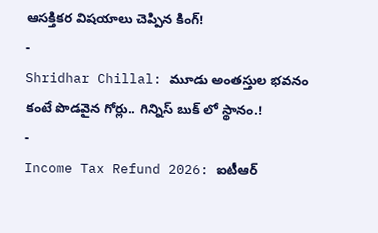ఆసక్తికర విషయాలు చెప్పిన కింగ్!
-
Shridhar Chillal: మూడు అంతస్తుల భవనం కంటే పొడవైన గోర్లు.. గిన్నిస్ బుక్ లో స్థానం.!
-
Income Tax Refund 2026: ఐటీఆర్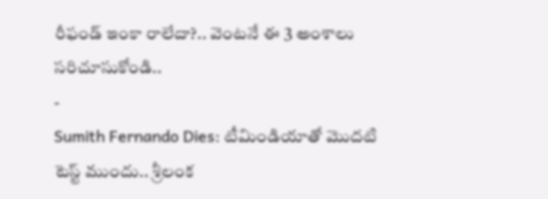రీఫండ్ ఇంకా రాలేదా?.. వెంటనే ఈ 3 అంశాలు సరిచూసుకోండి..
-
Sumith Fernando Dies: టీమిండియాతో మొదటి టెస్ట్ ముందు.. శ్రీలంక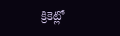క్రికెట్లో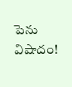పెను విషాదం!